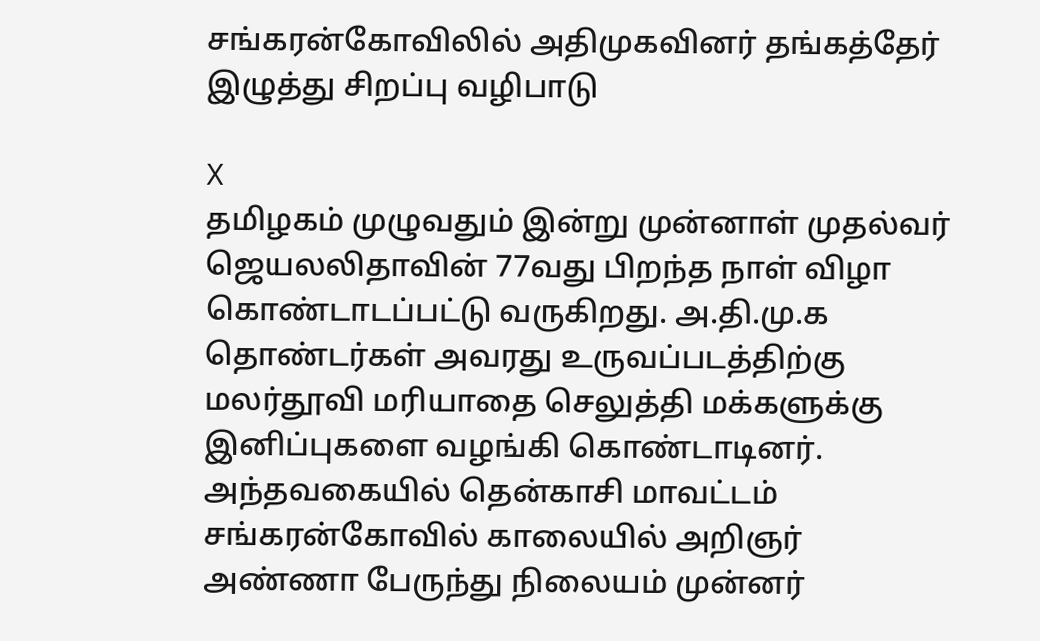சங்கரன்கோவிலில் அதிமுகவினர் தங்கத்தேர் இழுத்து சிறப்பு வழிபாடு

X
தமிழகம் முழுவதும் இன்று முன்னாள் முதல்வர் ஜெயலலிதாவின் 77வது பிறந்த நாள் விழா கொண்டாடப்பட்டு வருகிறது. அ.தி.மு.க தொண்டர்கள் அவரது உருவப்படத்திற்கு மலர்தூவி மரியாதை செலுத்தி மக்களுக்கு இனிப்புகளை வழங்கி கொண்டாடினர். அந்தவகையில் தென்காசி மாவட்டம் சங்கரன்கோவில் காலையில் அறிஞர் அண்ணா பேருந்து நிலையம் முன்னர்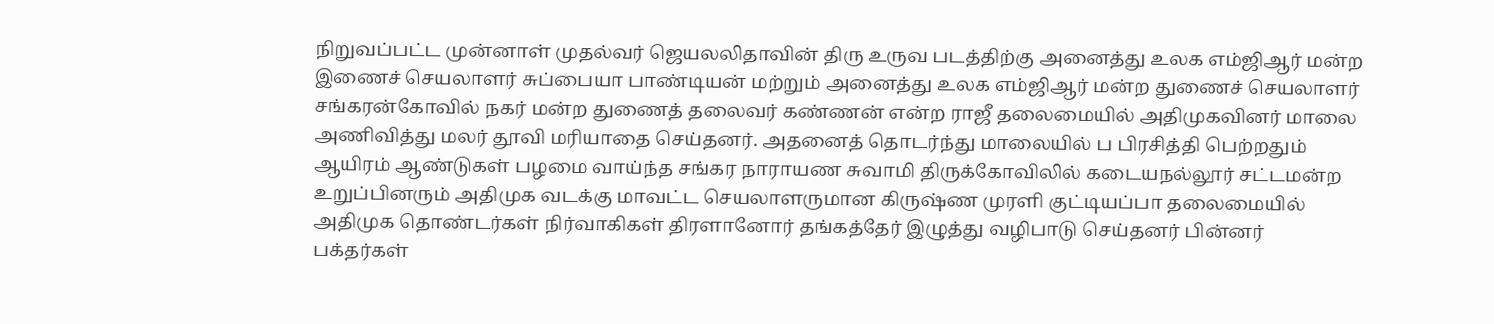நிறுவப்பட்ட முன்னாள் முதல்வர் ஜெயலலிதாவின் திரு உருவ படத்திற்கு அனைத்து உலக எம்ஜிஆர் மன்ற இணைச் செயலாளர் சுப்பையா பாண்டியன் மற்றும் அனைத்து உலக எம்ஜிஆர் மன்ற துணைச் செயலாளர் சங்கரன்கோவில் நகர் மன்ற துணைத் தலைவர் கண்ணன் என்ற ராஜீ தலைமையில் அதிமுகவினர் மாலை அணிவித்து மலர் தூவி மரியாதை செய்தனர். அதனைத் தொடர்ந்து மாலையில் ப பிரசித்தி பெற்றதும் ஆயிரம் ஆண்டுகள் பழமை வாய்ந்த சங்கர நாராயண சுவாமி திருக்கோவிலில் கடையநல்லூர் சட்டமன்ற உறுப்பினரும் அதிமுக வடக்கு மாவட்ட செயலாளருமான கிருஷ்ண முரளி குட்டியப்பா தலைமையில் அதிமுக தொண்டர்கள் நிர்வாகிகள் திரளானோர் தங்கத்தேர் இழுத்து வழிபாடு செய்தனர் பின்னர் பக்தர்கள்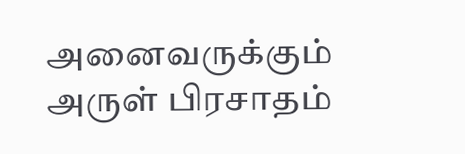அனைவருக்கும் அருள் பிரசாதம்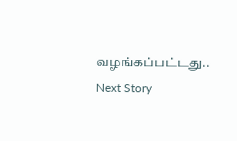வழங்கப்பட்டது..
Next Story